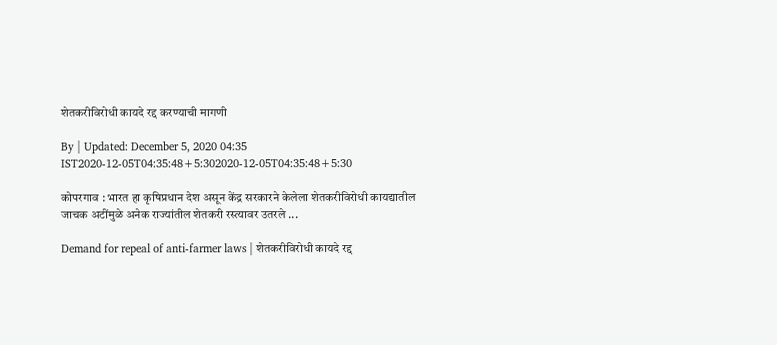शेतकरीविरोधी कायदे रद्द करण्याची मागणी

By | Updated: December 5, 2020 04:35 IST2020-12-05T04:35:48+5:302020-12-05T04:35:48+5:30

कोपरगाव : भारत हा कृषिप्रधान देश असून केंद्र सरकारने केलेला शेतकरीविरोधी कायद्यातील जाचक अटींमुळे अनेक राज्यांतील शेतकरी रस्त्यावर उतरले ...

Demand for repeal of anti-farmer laws | शेतकरीविरोधी कायदे रद्द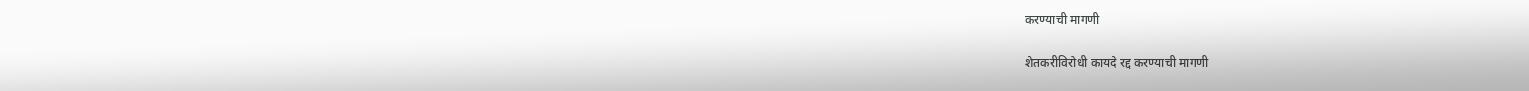करण्याची मागणी

शेतकरीविरोधी कायदे रद्द करण्याची मागणी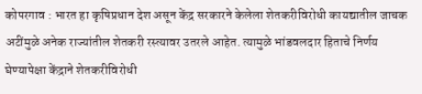कोपरगाव : भारत हा कृषिप्रधान देश असून केंद्र सरकारने केलेला शेतकरीविरोधी कायद्यातील जाचक अटींमुळे अनेक राज्यांतील शेतकरी रस्त्यावर उतरले आहेत. त्यामुळे भांडवलदार हिताचे निर्णय घेण्यापेक्षा केंद्राने शेतकरीविरोधी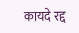कायदे रद्द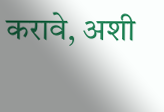करावे, अशी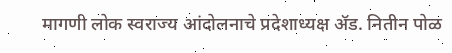मागणी लोक स्वराज्य आंदोलनाचे प्रदेशाध्यक्ष ॲड. नितीन पोळ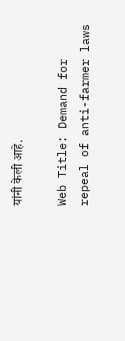यांनी केली आहे.

Web Title: Demand for repeal of anti-farmer laws